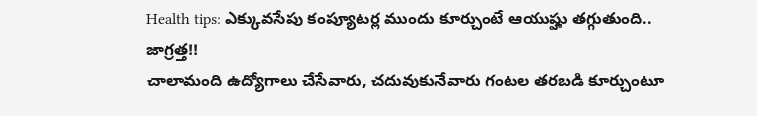Health tips: ఎక్కువసేపు కంప్యూటర్ల ముందు కూర్చుంటే ఆయుష్హు తగ్గుతుంది.. జాగ్రత్త!!
చాలామంది ఉద్యోగాలు చేసేవారు, చదువుకునేవారు గంటల తరబడి కూర్చుంటూ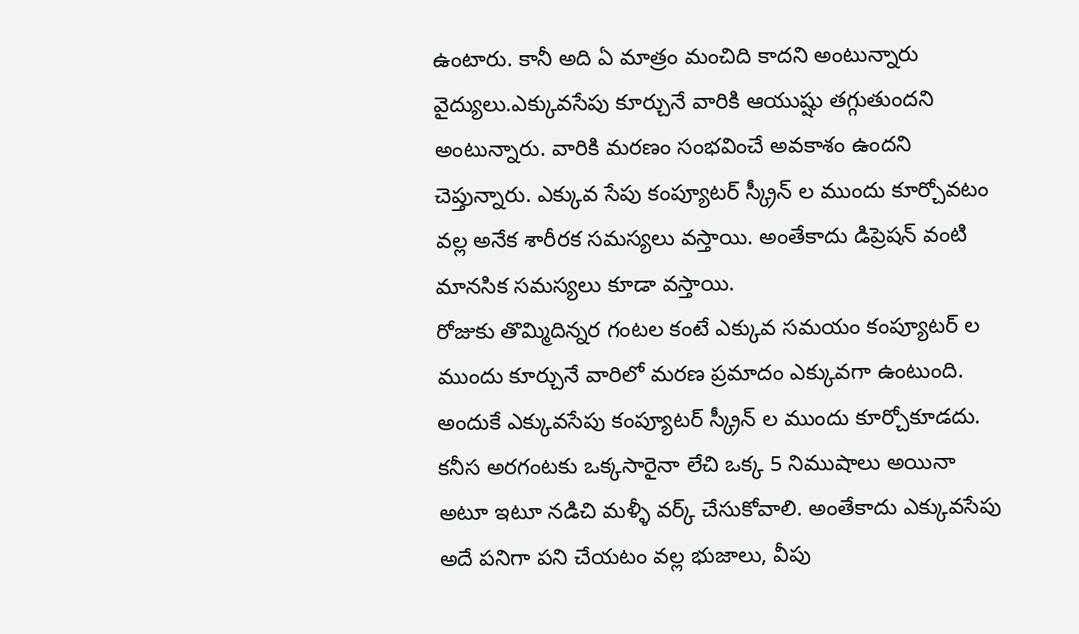ఉంటారు. కానీ అది ఏ మాత్రం మంచిది కాదని అంటున్నారు వైద్యులు.ఎక్కువసేపు కూర్చునే వారికి ఆయుష్షు తగ్గుతుందని అంటున్నారు. వారికి మరణం సంభవించే అవకాశం ఉందని చెప్తున్నారు. ఎక్కువ సేపు కంప్యూటర్ స్క్రీన్ ల ముందు కూర్చోవటం వల్ల అనేక శారీరక సమస్యలు వస్తాయి. అంతేకాదు డిప్రెషన్ వంటి మానసిక సమస్యలు కూడా వస్తాయి.
రోజుకు తొమ్మిదిన్నర గంటల కంటే ఎక్కువ సమయం కంప్యూటర్ ల ముందు కూర్చునే వారిలో మరణ ప్రమాదం ఎక్కువగా ఉంటుంది. అందుకే ఎక్కువసేపు కంప్యూటర్ స్క్రీన్ ల ముందు కూర్చోకూడదు. కనీస అరగంటకు ఒక్కసారైనా లేచి ఒక్క 5 నిముషాలు అయినా అటూ ఇటూ నడిచి మళ్ళీ వర్క్ చేసుకోవాలి. అంతేకాదు ఎక్కువసేపు అదే పనిగా పని చేయటం వల్ల భుజాలు, వీపు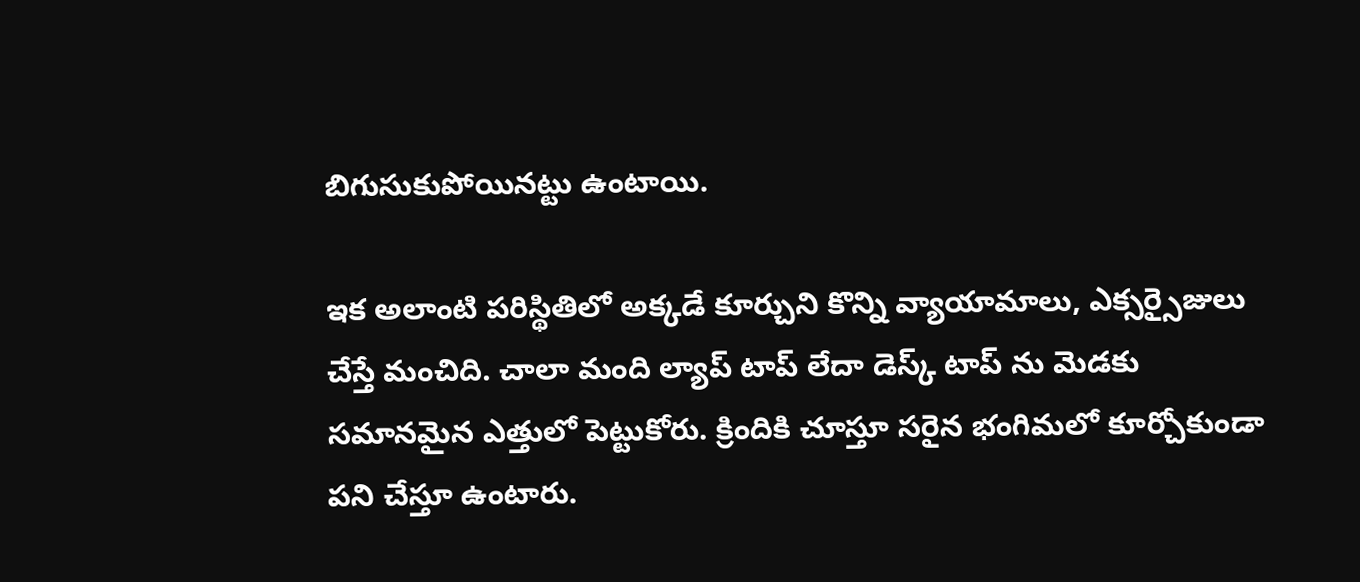బిగుసుకుపోయినట్టు ఉంటాయి.

ఇక అలాంటి పరిస్థితిలో అక్కడే కూర్చుని కొన్ని వ్యాయామాలు, ఎక్సర్సైజులు చేస్తే మంచిది. చాలా మంది ల్యాప్ టాప్ లేదా డెస్క్ టాప్ ను మెడకు సమానమైన ఎత్తులో పెట్టుకోరు. క్రిందికి చూస్తూ సరైన భంగిమలో కూర్చోకుండా పని చేస్తూ ఉంటారు.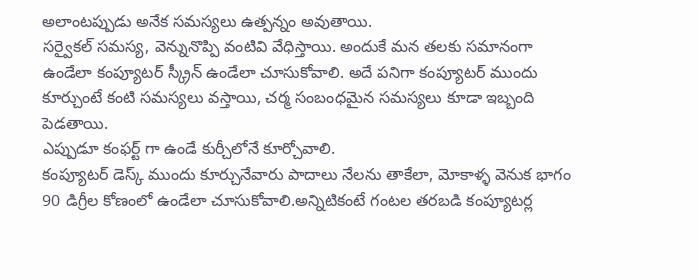అలాంటప్పుడు అనేక సమస్యలు ఉత్పన్నం అవుతాయి.
సర్వైకల్ సమస్య, వెన్నునొప్పి వంటివి వేధిస్తాయి. అందుకే మన తలకు సమానంగా ఉండేలా కంప్యూటర్ స్క్రీన్ ఉండేలా చూసుకోవాలి. అదే పనిగా కంప్యూటర్ ముందు కూర్చుంటే కంటి సమస్యలు వస్తాయి, చర్మ సంబంధమైన సమస్యలు కూడా ఇబ్బంది పెడతాయి.
ఎప్పుడూ కంఫర్ట్ గా ఉండే కుర్చీలోనే కూర్చోవాలి.
కంప్యూటర్ డెస్క్ ముందు కూర్చునేవారు పాదాలు నేలను తాకేలా, మోకాళ్ళ వెనుక భాగం 90 డిగ్రీల కోణంలో ఉండేలా చూసుకోవాలి.అన్నిటికంటే గంటల తరబడి కంప్యూటర్ల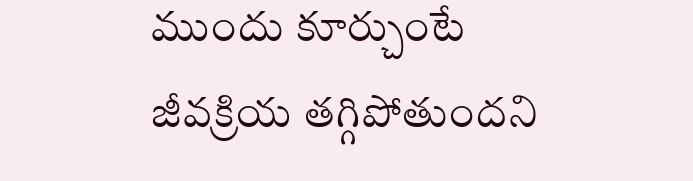ముందు కూర్చుంటే జీవక్రియ తగ్గిపోతుందని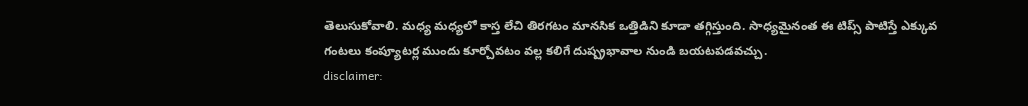తెలుసుకోవాలి. మధ్య మధ్యలో కాస్త లేచి తిరగటం మానసిక ఒత్తిడిని కూడా తగ్గిస్తుంది. సాధ్యమైనంత ఈ టిప్స్ పాటిస్తే ఎక్కువ గంటలు కంప్యూటర్ల ముందు కూర్చోవటం వల్ల కలిగే దుష్ప్రభావాల నుండి బయటపడవచ్చు.
disclaimer: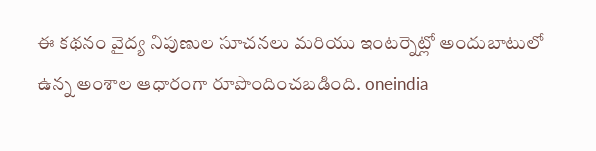ఈ కథనం వైద్య నిపుణుల సూచనలు మరియు ఇంటర్నెట్లో అందుబాటులో ఉన్న అంశాల ఆధారంగా రూపొందించబడింది. oneindia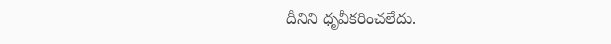దీనిని ధృవీకరించలేదు.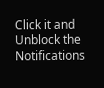Click it and Unblock the Notifications